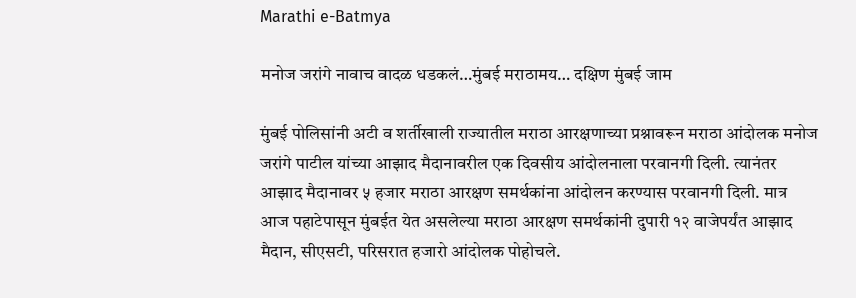Marathi e-Batmya

मनोज जरांगे नावाच वादळ धडकलं…मुंबई मराठामय… दक्षिण मुंबई जाम

मुंबई पोलिसांनी अटी व शर्तीखाली राज्यातील मराठा आरक्षणाच्या प्रश्नावरून मराठा आंदोलक मनोज जरांगे पाटील यांच्या आझाद मैदानावरील एक दिवसीय आंदोलनाला परवानगी दिली. त्यानंतर आझाद मैदानावर ५ हजार मराठा आरक्षण समर्थकांना आंदोलन करण्यास परवानगी दिली. मात्र आज पहाटेपासून मुंबईत येत असलेल्या मराठा आरक्षण समर्थकांनी दुपारी १२ वाजेपर्यंत आझाद मैदान, सीएसटी, परिसरात हजारो आंदोलक पोहोचले.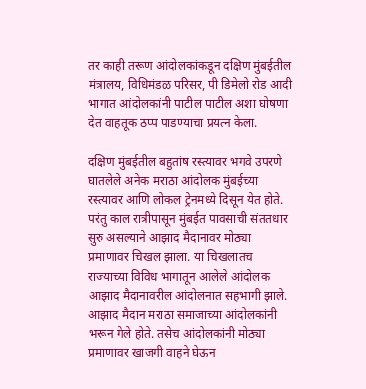तर काही तरूण आंदोलकांकडून दक्षिण मुंबईतील मंत्रालय, विधिमंडळ परिसर, पी डिमेलो रोड आदी भागात आंदोलकांनी पाटील पाटील अशा घोषणा देत वाहतूक ठप्प पाडण्याचा प्रयत्न केला.

दक्षिण मुंबईतील बहुतांष रस्त्यावर भगवे उपरणे घातलेले अनेक मराठा आंदोलक मुंबईच्या रस्त्यावर आणि लोकल ट्रेनमध्ये दिसून येत होते. परंतु काल रात्रीपासून मुंबईत पावसाची संततधार सुरु असल्याने आझाद मैदानावर मोठ्या प्रमाणावर चिखल झाला. या चिखलातच राज्याच्या विविध भागातून आलेले आंदोलक आझाद मैदानावरील आंदोलनात सहभागी झाले. आझाद मैदान मराठा समाजाच्या आंदोलकांनी भरून गेले होते. तसेच आंदोलकांनी मोठ्या प्रमाणावर खाजगी वाहने घेऊन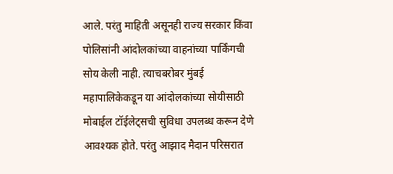आले. परंतु माहिती असूनही राज्य सरकार किंवा पोलिसांनी आंदोलकांच्या वाहनांच्या पार्किंगची सोय केली नाही. त्याचबरोबर मुंबई महापालिकेकडून या आंदोलकांच्या सोयीसाठी मोबाईल टॉईलेट्सची सुविधा उपलब्ध करून देणे आवश्यक होते. परंतु आझाद मैदान परिसरात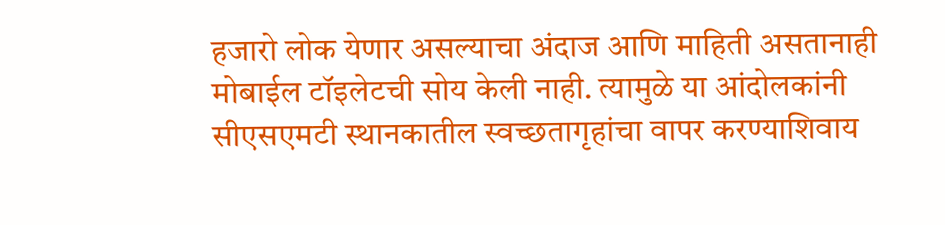हजारो लोक येणार असल्याचा अंदाज आणि माहिती असतानाही मोबाईल टॉइलेटची सोय केली नाही. त्यामुळे या आंदोलकांनी सीएसएमटी स्थानकातील स्वच्छतागृहांचा वापर करण्याशिवाय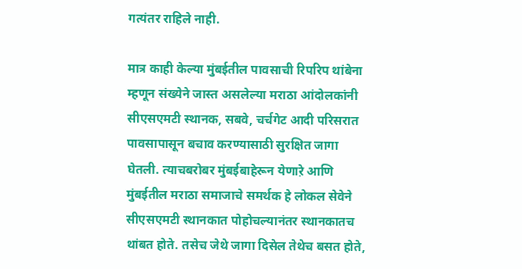गत्यंतर राहिले नाही.

मात्र काही केल्या मुंबईतील पावसाची रिपरिप थांबेना म्हणून संख्येने जास्त असलेल्या मराठा आंदोलकांनी सीएसएमटी स्थानक, सबवे, चर्चगेट आदी परिसरात पावसापासून बचाव करण्यासाठी सुरक्षित जागा घेतली. त्याचबरोबर मुंबईबाहेरून येणाऱे आणि मुंबईतील मराठा समाजाचे समर्थक हे लोकल सेवेने सीएसएमटी स्थानकात पोहोचल्यानंतर स्थानकातच थांबत होते. तसेच जेथे जागा दिसेल तेथेच बसत होते,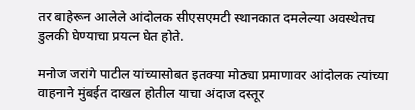तर बाहेरून आलेले आंदोलक सीएसएमटी स्थानकात दमलेल्या अवस्थेतच डुलकी घेण्याचा प्रयत्न घेत होते.

मनोज जरांगे पाटील यांच्यासोबत इतक्या मोठ्या प्रमाणावर आंदोलक त्यांच्या वाहनाने मुंबईत दाखल होतील याचा अंदाज दस्तूर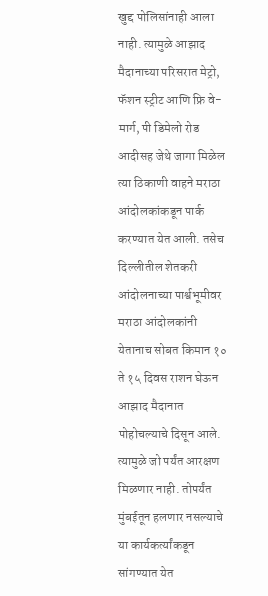खुद्द पोलिसांनाही आला नाही. त्यामुळे आझाद मैदानाच्या परिसरात मेट्रो, फॅशन स्ट्रीट आणि फ्रि वे-मार्ग, पी डिमेलो रोड आदीसह जेथे जागा मिळेल त्या ठिकाणी वाहने मराठा आंदोलकांकडून पार्क करण्यात येत आली. तसेच दिल्लीतील शेतकरी आंदोलनाच्या पार्श्वभूमीवर मराठा आंदोलकांनी येतानाच सोबत किमान १० ते १५ दिवस राशन घेऊन आझाद मैदानात पोहोचल्याचे दिसून आले. त्यामुळे जो पर्यंत आरक्षण मिळणार नाही. तोपर्यंत मुंबईतून हलणार नसल्याचे या कार्यकर्त्यांकडून सांगण्यात येत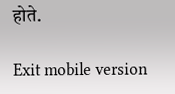होते.

Exit mobile version